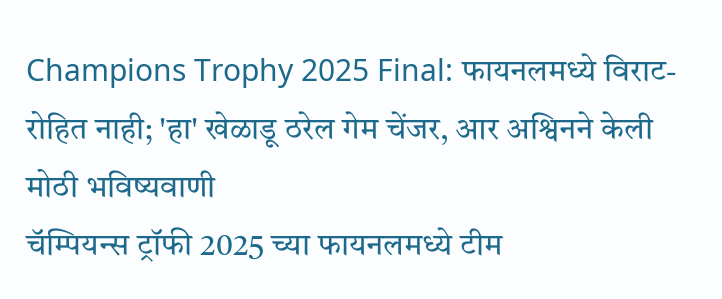Champions Trophy 2025 Final: फायनलमध्ये विराट-रोहित नाही; 'हा' खेळाडू ठरेल गेम चेंजर, आर अश्विनने केली मोठी भविष्यवाणी
चॅम्पियन्स ट्रॉफी 2025 च्या फायनलमध्ये टीम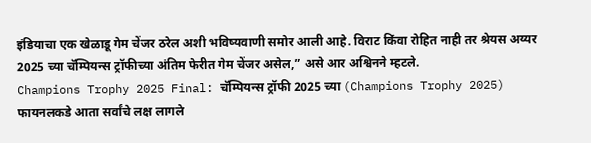इंडियाचा एक खेळाडू गेम चेंजर ठरेल अशी भविष्यवाणी समोर आली आहे. विराट किंवा रोहित नाही तर श्रेयस अय्यर 2025 च्या चॅम्पियन्स ट्रॉफीच्या अंतिम फेरीत गेम चेंजर असेल,” असे आर अश्विनने म्हटले.
Champions Trophy 2025 Final: चॅम्पियन्स ट्रॉफी 2025 च्या (Champions Trophy 2025) फायनलकडे आता सर्वांचे लक्ष लागले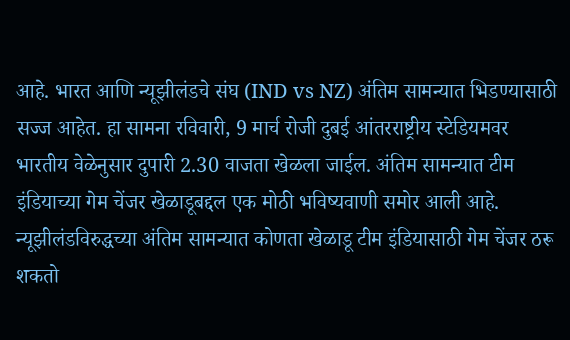आहे. भारत आणि न्यूझीलंडचे संघ (IND vs NZ) अंतिम सामन्यात भिडण्यासाठी सज्ज आहेत. हा सामना रविवारी, 9 मार्च रोजी दुबई आंतरराष्ट्रीय स्टेडियमवर भारतीय वेळेनुसार दुपारी 2.30 वाजता खेळला जाईल. अंतिम सामन्यात टीम इंडियाच्या गेम चेंजर खेळाडूबद्दल एक मोठी भविष्यवाणी समोर आली आहे. न्यूझीलंडविरुद्धच्या अंतिम सामन्यात कोणता खेळाडू टीम इंडियासाठी गेम चेंजर ठरू शकतो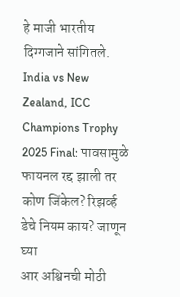हे माजी भारतीय दिग्गजाने सांगितले. India vs New Zealand, ICC Champions Trophy 2025 Final: पावसामुळे फायनल रद्द झाली तर कोण जिंकेल? रिझर्व्ह डेचे नियम काय? जाणून घ्या
आर अश्विनची मोठी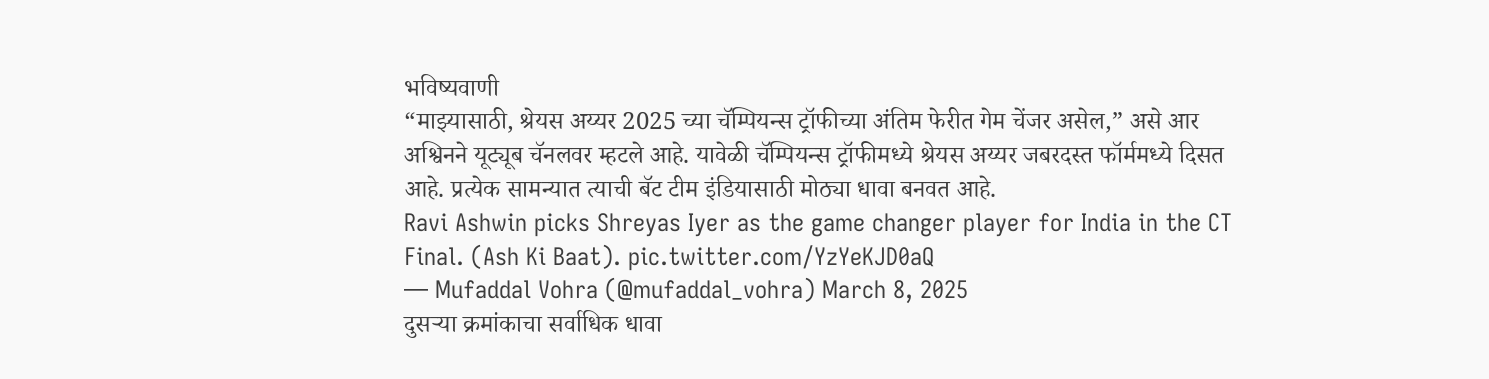भविष्यवाणी
“माझ्यासाठी, श्रेयस अय्यर 2025 च्या चॅम्पियन्स ट्रॉफीच्या अंतिम फेरीत गेम चेंजर असेल,” असे आर अश्विनने यूट्यूब चॅनलवर म्हटले आहे. यावेळी चॅम्पियन्स ट्रॉफीमध्ये श्रेयस अय्यर जबरदस्त फॉर्ममध्ये दिसत आहे. प्रत्येक सामन्यात त्याची बॅट टीम इंडियासाठी मोठ्या धावा बनवत आहे.
Ravi Ashwin picks Shreyas Iyer as the game changer player for India in the CT Final. (Ash Ki Baat). pic.twitter.com/YzYeKJD0aQ
— Mufaddal Vohra (@mufaddal_vohra) March 8, 2025
दुसऱ्या क्रमांकाचा सर्वाधिक धावा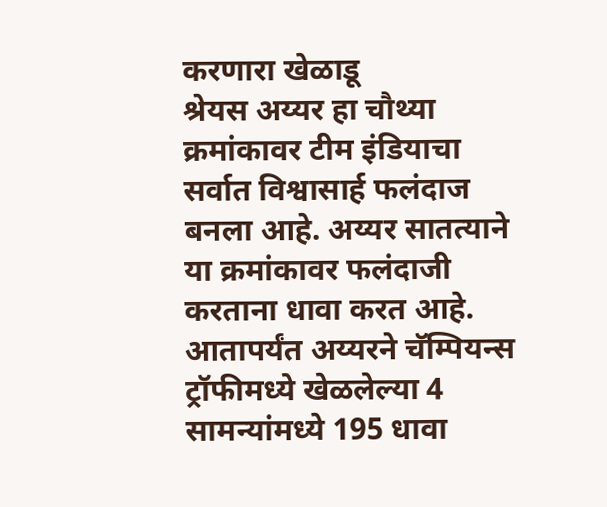करणारा खेळाडू
श्रेयस अय्यर हा चौथ्या क्रमांकावर टीम इंडियाचा सर्वात विश्वासार्ह फलंदाज बनला आहे. अय्यर सातत्याने या क्रमांकावर फलंदाजी करताना धावा करत आहे. आतापर्यंत अय्यरने चॅम्पियन्स ट्रॉफीमध्ये खेळलेल्या 4 सामन्यांमध्ये 195 धावा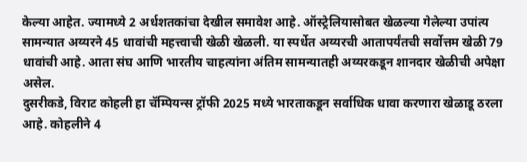केल्या आहेत. ज्यामध्ये 2 अर्धशतकांचा देखील समावेश आहे. ऑस्ट्रेलियासोबत खेळल्या गेलेल्या उपांत्य सामन्यात अय्यरने 45 धावांची महत्त्वाची खेळी खेळली. या स्पर्धेत अय्यरची आतापर्यंतची सर्वोत्तम खेळी 79 धावांची आहे. आता संघ आणि भारतीय चाहत्यांना अंतिम सामन्यातही अय्यरकडून शानदार खेळीची अपेक्षा असेल.
दुसरीकडे, विराट कोहली हा चॅम्पियन्स ट्रॉफी 2025 मध्ये भारताकडून सर्वाधिक धावा करणारा खेळाडू ठरला आहे. कोहलीने 4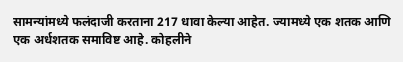सामन्यांमध्ये फलंदाजी करताना 217 धावा केल्या आहेत. ज्यामध्ये एक शतक आणि एक अर्धशतक समाविष्ट आहे. कोहलीने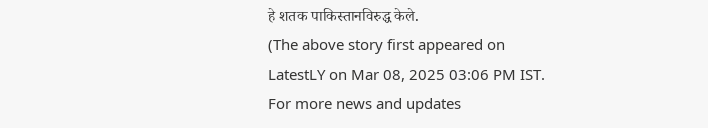हे शतक पाकिस्तानविरुद्ध केले.
(The above story first appeared on LatestLY on Mar 08, 2025 03:06 PM IST. For more news and updates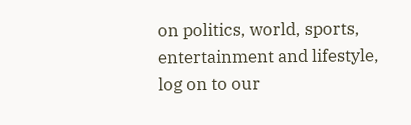on politics, world, sports, entertainment and lifestyle, log on to our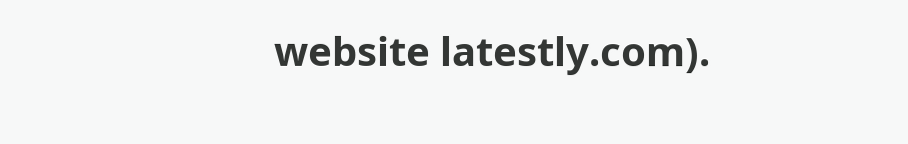website latestly.com).